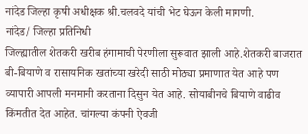नांदेड जिल्हा कृषी अधीक्षक श्री.चलवदे यांची भेट घेऊन केली मागणी.
नांदेड/ जिल्हा प्रतिनिधी
जिल्ह्यातील शेतकरी खरीब हंगामाची पेरणीला सुरूवात झाली आहे.शेतकरी बाजरात बी-बियाणे व रासायनिक खतांच्या खरेदी साठी मोठ्या प्रमाणात येत आहे पण व्यापारी आपली मनमानी करताना दिसुन येत आहे. सोयाबीनचे बियाणे वाढीव किंमतीत देत आहेत. चांगल्या कंपनी ऐवजी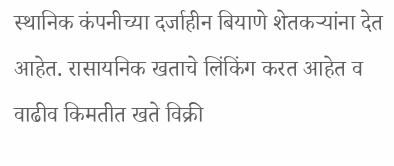स्थानिक कंपनीच्या दर्जाहीन बियाणे शेतकऱ्यांना देत आहेत. रासायनिक खताचे लिंकिंग करत आहेत व वाढीव किमतीत खते विक्री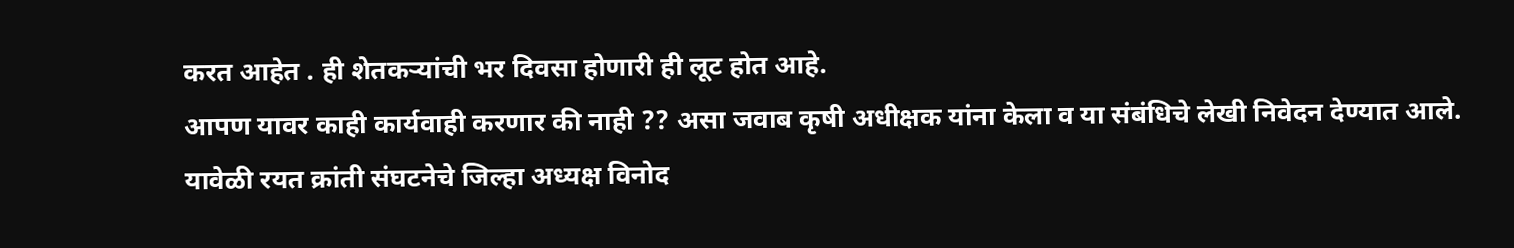करत आहेत . ही शेतकऱ्यांची भर दिवसा होणारी ही लूट होत आहे.
आपण यावर काही कार्यवाही करणार की नाही ?? असा जवाब कृषी अधीक्षक यांना केला व या संबंधिचे लेखी निवेदन देण्यात आले.
यावेळी रयत क्रांती संघटनेचे जिल्हा अध्यक्ष विनोद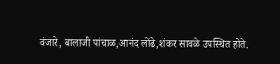वंजारे, बालाजी पांचाळ,आनंद लोंढे,शंकर सावळे उपस्थित होते.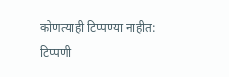कोणत्याही टिप्पण्या नाहीत:
टिप्पणी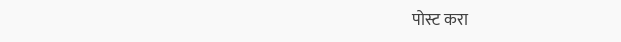पोस्ट करा